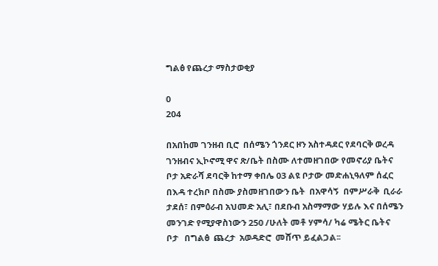ግልፅ የጨረታ ማስታወቂያ

0
204

በአበከመ ገንዘብ ቢሮ  በሰሜን ጎንደር ዞን አስተዳደር የደባርቅ ወረዳ ገንዘብና ኢኮኖሚ ዋና ጽ/ቤት በስሙ ለተመዘገበው የመኖሪያ ቤትና ቦታ አድራሻ ደባርቅ ከተማ ቀበሌ 03 ልዩ ቦታው መድሐኒዓለም ሰፈር በእዳ ተረክቦ በስሙ ያስመዘገበውን ቤት  በአዋሳኝ  በምሥራቅ  ቢራራ ታደሰ፣ በምዕራብ አህመድ አሊ፣ በደቡብ አስማማው ሃይሉ እና በሰሜን መንገድ የሚያዋስነውን 250 /ሁለት መቶ ሃምሳ/ ካሬ ሜትር ቤትና ቦታ   በግልፅ  ጨረታ  አወዳድሮ  መሸጥ ይፈልጋል፡፡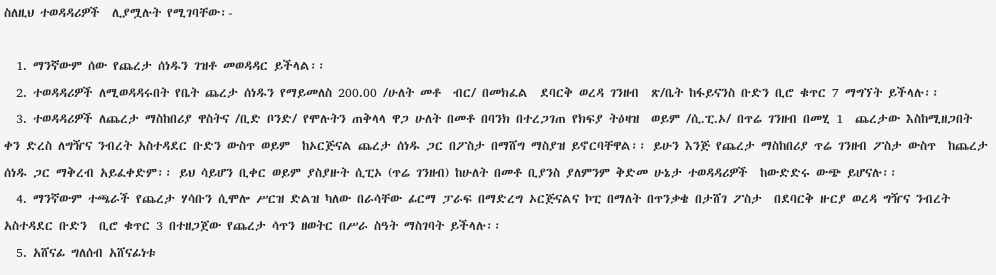ስለዚህ ተወዳዳሪዎች  ሊያሟሉት የሚገባቸው፡-

  1. ማንኛውም ሰው የጨረታ ሰነዱን ገዝቶ መወዳዳር ይችላል፡፡
  2. ተወዳዳሪዎች ለሚወዳዳሩበት የቤት ጨረታ ሰነዱን የማይመለስ 200.00 /ሁለት መቶ  ብር/ በመክፈል  ደባርቅ ወረዳ ገንዘብ  ጽ/ቤት ከፋይናንስ ቡድን ቢሮ ቁጥር 7 ማግኘት ይችላሉ፡፡
  3. ተወዳዳሪዎች ለጨረታ ማስከበሪያ ዋስትና /ቢድ ቦንድ/ የሞሉትን ጠቅላላ ዋጋ ሁለት በመቶ በባንክ በተረጋገጠ የክፍያ ትዕዛዝ  ወይም /ሲ.ፒ.ኦ/ በጥሬ ገንዘብ በመሂ 1  ጨረታው እስከሚዘጋበት ቀን ድረስ ለግዥና ንብረት አስተዳደር ቡድን ውስጥ ወይም  ከኦርጅናል ጨረታ ሰነዱ ጋር በፖስታ በማሸግ ማስያዝ ይኖርባቸዋል፡፡ ይሁን እንጅ የጨረታ ማስከበሪያ ጥሬ ገንዘብ ፖስታ ውስጥ  ከጨረታ ሰነዱ ጋር ማቅረብ አይፈቀድም፡፡ ይህ ሳይሆን ቢቀር ወይም ያስያዙት ሲፒኦ (ጥሬ ገንዘብ) ከሁለት በመቶ ቢያንስ ያለምንም ቅድመ ሁኔታ ተወዳዳሪዎች  ከውድድሩ ውጭ ይሆናሉ፡፡
  4. ማንኛውም ተጫራች የጨረታ ሃሳቡን ሲሞሎ ሥርዝ ድልዝ ካለው በራሳቸው ፊርማ ፓራፍ በማድረግ ኦርጅናልና ኮፒ በማለት በጥንቃቄ በታሸገ ፖስታ  በደባርቅ ዙርያ ወረዳ ግዥና ንብረት አስተዳደር ቡድን  ቢሮ ቁጥር 3 በተዘጋጀው የጨረታ ሳጥን ዘወትር በሥራ ስዓት ማስገባት ይችላሉ፡፡
  5. አሸናፊ ግለሰብ አሸናፊነቱ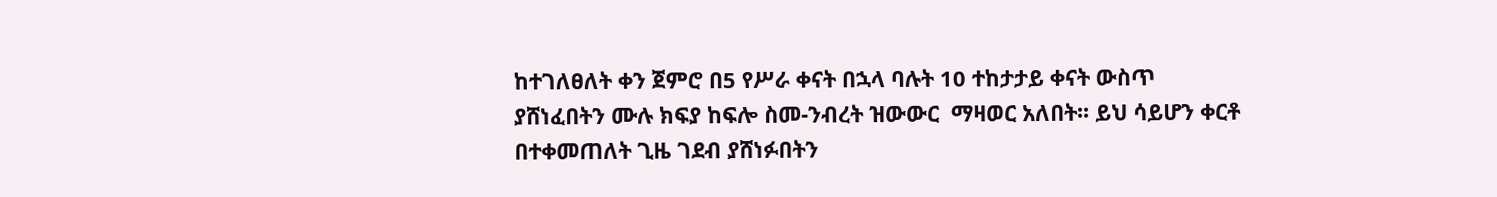ከተገለፀለት ቀን ጀምሮ በ5 የሥራ ቀናት በኋላ ባሉት 10 ተከታታይ ቀናት ውስጥ ያሸነፈበትን ሙሉ ክፍያ ከፍሎ ስመ-ንብረት ዝውውር  ማዛወር አለበት፡፡ ይህ ሳይሆን ቀርቶ በተቀመጠለት ጊዜ ገደብ ያሸነፉበትን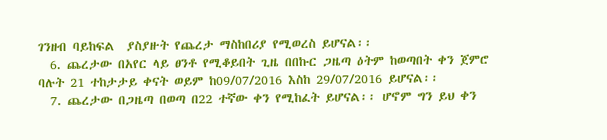ገንዘብ ባይከፍል  ያስያዙት የጨረታ ማስከበሪያ የሚወረስ ይሆናል፡፡
  6. ጨረታው በአየር ላይ ፀንቶ የሚቆይበት ጊዜ በበኩር ጋዜጣ ዕትም ከወጣበት ቀን ጀምሮ ባሉት 21 ተከታታይ ቀናት ወይም ከ09/07/2016 እስከ 29/07/2016 ይሆናል፡፡
  7. ጨረታው በጋዜጣ በወጣ በ22 ተኛው ቀን የሚከፈት ይሆናል፡፡ ሆኖም ግን ይህ ቀን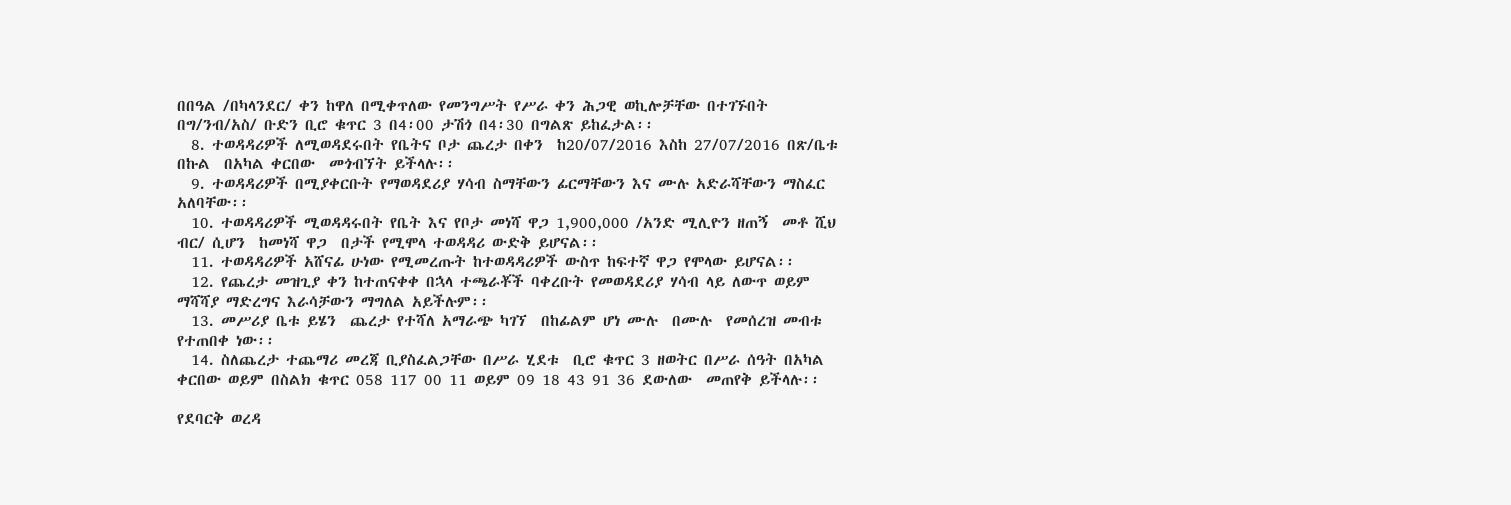በበዓል /በካላንደር/ ቀን ከዋለ በሚቀጥለው የመንግሥት የሥራ ቀን ሕጋዊ ወኪሎቻቸው በተገኙበት በግ/ንብ/አስ/ ቡድን ቢሮ ቁጥር 3 በ4፡00 ታሽጎ በ4፡30 በግልጽ ይከፈታል፡፡
  8. ተወዳዳሪዎች ለሚወዳደሩበት የቤትና ቦታ ጨረታ በቀን  ከ20/07/2016 እስከ 27/07/2016 በጽ/ቤቱ በኩል  በአካል ቀርበው  መጎብኘት ይችላሉ፡፡
  9. ተወዳዳሪዎች በሚያቀርቡት የማወዳደሪያ ሃሳብ ስማቸውን ፊርማቸውን እና ሙሉ አድራሻቸውን ማስፈር አለባቸው፡፡
  10. ተወዳዳሪዎች ሚወዳዳሩበት የቤት እና የቦታ መነሻ ዋጋ 1,900,000 /አንድ ሚሊዮን ዘጠኝ  መቶ ሺህ ብር/ ሲሆን  ከመነሻ ዋጋ  በታች የሚሞላ ተወዳዳሪ ውድቅ ይሆናል፡፡
  11. ተወዳዳሪዎች አሸናፊ ሁነው የሚመረጡት ከተወዳዳሪዎች ውስጥ ከፍተኛ ዋጋ የሞላው ይሆናል፡፡
  12. የጨረታ መዝጊያ ቀን ከተጠናቀቀ በኋላ ተጫራቾች ባቀረቡት የመወዳደሪያ ሃሳብ ላይ ለውጥ ወይም ማሻሻያ ማድረግና እራሳቻውን ማግለል አይችሉም፡፡
  13. መሥሪያ ቤቱ ይሄን  ጨረታ የተሻለ አማራጭ ካገኘ  በከፊልም ሆነ ሙሉ  በሙሉ  የመሰረዝ መብቱ የተጠበቀ ነው፡፡
  14. ስለጨረታ ተጨማሪ መረጃ ቢያስፈልጋቸው በሥራ ሂደቱ  ቢሮ ቁጥር 3 ዘወትር በሥራ ሰዓት በአካል ቀርበው ወይም በስልክ ቁጥር 058 117 00 11 ወይም 09 18 43 91 36 ደውለው  መጠየቅ ይችላሉ፡፡

የደባርቅ ወረዳ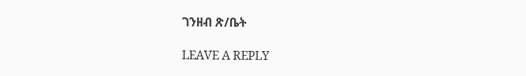ገንዘብ ጽ/ቤት

LEAVE A REPLY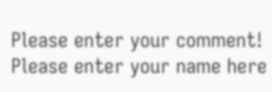Please enter your comment!
Please enter your name here